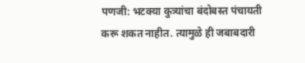पणजी: भटक्या कुत्र्यांचा बंदोबस्त पंचायती करू शकत नाहीत. त्यामुळे ही जबाबदारी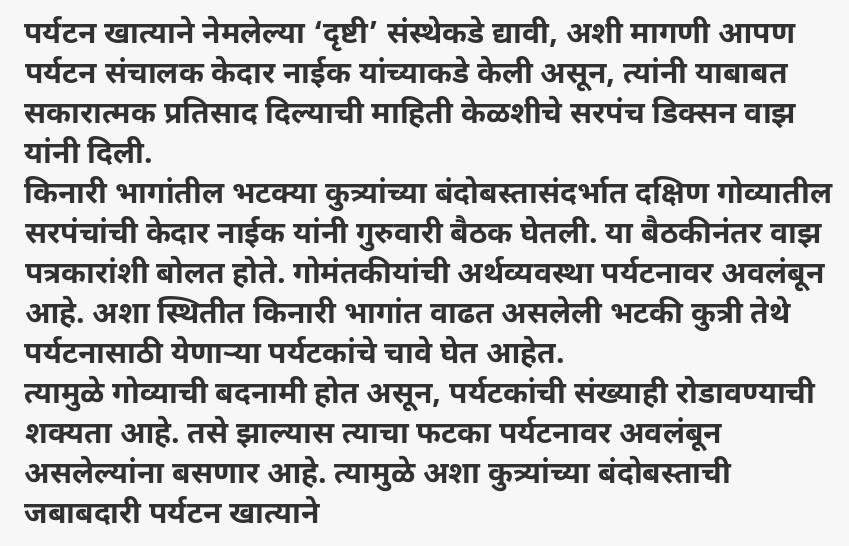पर्यटन खात्याने नेमलेल्या ‘दृष्टी’ संस्थेकडे द्यावी, अशी मागणी आपण पर्यटन संचालक केदार नाईक यांच्याकडे केली असून, त्यांनी याबाबत सकारात्मक प्रतिसाद दिल्याची माहिती केळशीचे सरपंच डिक्सन वाझ यांनी दिली.
किनारी भागांतील भटक्या कुत्र्यांच्या बंदोबस्तासंदर्भात दक्षिण गोव्यातील सरपंचांची केदार नाईक यांनी गुरुवारी बैठक घेतली. या बैठकीनंतर वाझ पत्रकारांशी बोलत होते. गोमंतकीयांची अर्थव्यवस्था पर्यटनावर अवलंबून आहे. अशा स्थितीत किनारी भागांत वाढत असलेली भटकी कुत्री तेथे पर्यटनासाठी येणाऱ्या पर्यटकांचे चावे घेत आहेत.
त्यामुळे गोव्याची बदनामी होत असून, पर्यटकांची संख्याही रोडावण्याची शक्यता आहे. तसे झाल्यास त्याचा फटका पर्यटनावर अवलंबून असलेल्यांना बसणार आहे. त्यामुळे अशा कुत्र्यांच्या बंदोबस्ताची जबाबदारी पर्यटन खात्याने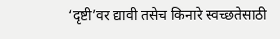‘दृष्टी’वर द्यावी तसेच किनारे स्वच्छतेसाठी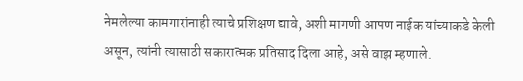नेमलेल्या कामगारांनाही त्याचे प्रशिक्षण द्यावे, अशी मागणी आपण नाईक यांच्याकडे केली असून, त्यांनी त्यासाठी सकारात्मक प्रतिसाद दिला आहे, असे वाझ म्हणाले.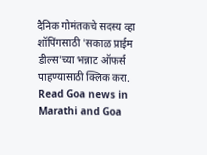दैनिक गोमंतकचे सदस्य व्हा
शॉपिंगसाठी 'सकाळ प्राईम डील्स'च्या भन्नाट ऑफर्स पाहण्यासाठी क्लिक करा.
Read Goa news in Marathi and Goa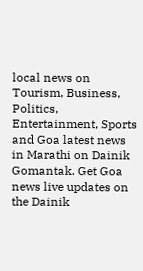local news on Tourism, Business, Politics, Entertainment, Sports and Goa latest news in Marathi on Dainik Gomantak. Get Goa news live updates on the Dainik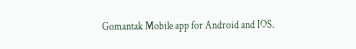Gomantak Mobile app for Android and IOS.